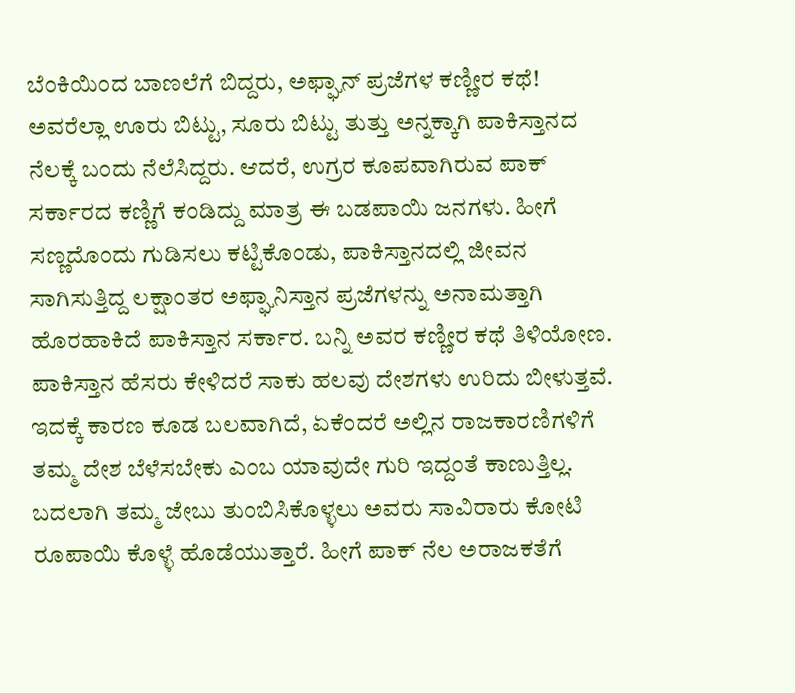ಬೆಂಕಿಯಿಂದ ಬಾಣಲೆಗೆ ಬಿದ್ದರು, ಅಫ್ಘಾನ್ ಪ್ರಜೆಗಳ ಕಣ್ಣೀರ ಕಥೆ!
ಅವರೆಲ್ಲಾ ಊರು ಬಿಟ್ಟು, ಸೂರು ಬಿಟ್ಟು ತುತ್ತು ಅನ್ನಕ್ಕಾಗಿ ಪಾಕಿಸ್ತಾನದ ನೆಲಕ್ಕೆ ಬಂದು ನೆಲೆಸಿದ್ದರು. ಆದರೆ, ಉಗ್ರರ ಕೂಪವಾಗಿರುವ ಪಾಕ್ ಸರ್ಕಾರದ ಕಣ್ಣಿಗೆ ಕಂಡಿದ್ದು ಮಾತ್ರ ಈ ಬಡಪಾಯಿ ಜನಗಳು. ಹೀಗೆ ಸಣ್ಣದೊಂದು ಗುಡಿಸಲು ಕಟ್ಟಿಕೊಂಡು, ಪಾಕಿಸ್ತಾನದಲ್ಲಿ ಜೀವನ ಸಾಗಿಸುತ್ತಿದ್ದ ಲಕ್ಷಾಂತರ ಅಫ್ಘಾನಿಸ್ತಾನ ಪ್ರಜೆಗಳನ್ನು ಅನಾಮತ್ತಾಗಿ ಹೊರಹಾಕಿದೆ ಪಾಕಿಸ್ತಾನ ಸರ್ಕಾರ. ಬನ್ನಿ ಅವರ ಕಣ್ಣೀರ ಕಥೆ ತಿಳಿಯೋಣ.
ಪಾಕಿಸ್ತಾನ ಹೆಸರು ಕೇಳಿದರೆ ಸಾಕು ಹಲವು ದೇಶಗಳು ಉರಿದು ಬೀಳುತ್ತವೆ. ಇದಕ್ಕೆ ಕಾರಣ ಕೂಡ ಬಲವಾಗಿದೆ, ಏಕೆಂದರೆ ಅಲ್ಲಿನ ರಾಜಕಾರಣಿಗಳಿಗೆ ತಮ್ಮ ದೇಶ ಬೆಳೆಸಬೇಕು ಎಂಬ ಯಾವುದೇ ಗುರಿ ಇದ್ದಂತೆ ಕಾಣುತ್ತಿಲ್ಲ. ಬದಲಾಗಿ ತಮ್ಮ ಜೇಬು ತುಂಬಿಸಿಕೊಳ್ಳಲು ಅವರು ಸಾವಿರಾರು ಕೋಟಿ ರೂಪಾಯಿ ಕೊಳ್ಳೆ ಹೊಡೆಯುತ್ತಾರೆ. ಹೀಗೆ ಪಾಕ್ ನೆಲ ಅರಾಜಕತೆಗೆ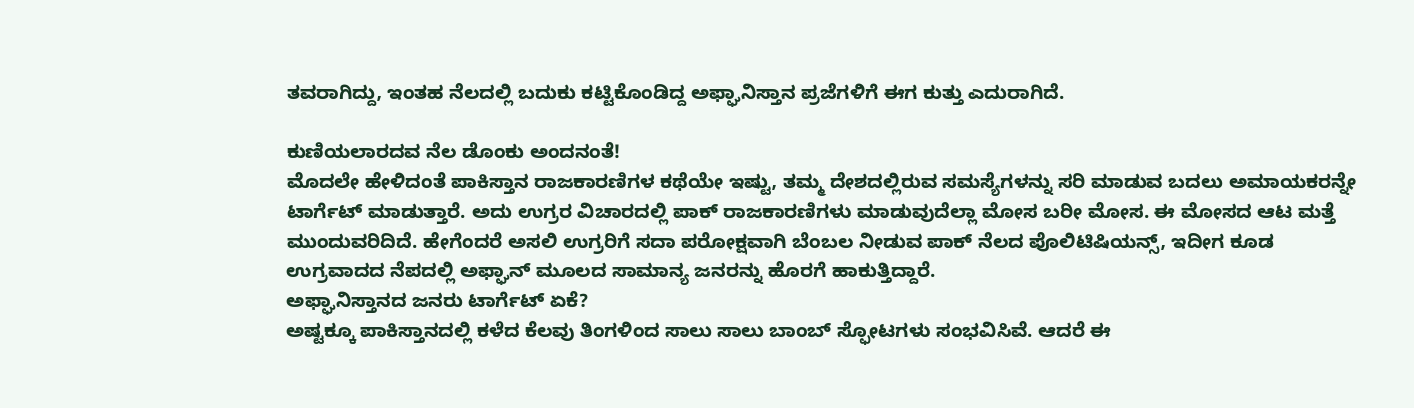ತವರಾಗಿದ್ದು, ಇಂತಹ ನೆಲದಲ್ಲಿ ಬದುಕು ಕಟ್ಟಿಕೊಂಡಿದ್ದ ಅಫ್ಘಾನಿಸ್ತಾನ ಪ್ರಜೆಗಳಿಗೆ ಈಗ ಕುತ್ತು ಎದುರಾಗಿದೆ.

ಕುಣಿಯಲಾರದವ ನೆಲ ಡೊಂಕು ಅಂದನಂತೆ!
ಮೊದಲೇ ಹೇಳಿದಂತೆ ಪಾಕಿಸ್ತಾನ ರಾಜಕಾರಣಿಗಳ ಕಥೆಯೇ ಇಷ್ಟು, ತಮ್ಮ ದೇಶದಲ್ಲಿರುವ ಸಮಸ್ಯೆಗಳನ್ನು ಸರಿ ಮಾಡುವ ಬದಲು ಅಮಾಯಕರನ್ನೇ ಟಾರ್ಗೆಟ್ ಮಾಡುತ್ತಾರೆ. ಅದು ಉಗ್ರರ ವಿಚಾರದಲ್ಲಿ ಪಾಕ್ ರಾಜಕಾರಣಿಗಳು ಮಾಡುವುದೆಲ್ಲಾ ಮೋಸ ಬರೀ ಮೋಸ. ಈ ಮೋಸದ ಆಟ ಮತ್ತೆ ಮುಂದುವರಿದಿದೆ. ಹೇಗೆಂದರೆ ಅಸಲಿ ಉಗ್ರರಿಗೆ ಸದಾ ಪರೋಕ್ಷವಾಗಿ ಬೆಂಬಲ ನೀಡುವ ಪಾಕ್ ನೆಲದ ಪೊಲಿಟಿಷಿಯನ್ಸ್, ಇದೀಗ ಕೂಡ ಉಗ್ರವಾದದ ನೆಪದಲ್ಲಿ ಅಫ್ಘಾನ್ ಮೂಲದ ಸಾಮಾನ್ಯ ಜನರನ್ನು ಹೊರಗೆ ಹಾಕುತ್ತಿದ್ದಾರೆ.
ಅಫ್ಘಾನಿಸ್ತಾನದ ಜನರು ಟಾರ್ಗೆಟ್ ಏಕೆ?
ಅಷ್ಟಕ್ಕೂ ಪಾಕಿಸ್ತಾನದಲ್ಲಿ ಕಳೆದ ಕೆಲವು ತಿಂಗಳಿಂದ ಸಾಲು ಸಾಲು ಬಾಂಬ್ ಸ್ಫೋಟಗಳು ಸಂಭವಿಸಿವೆ. ಆದರೆ ಈ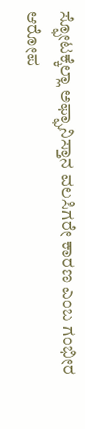ಸ್ಫೋಟಕ್ಕೆಲ್ಲಾ ಅಫ್ಘಾನಿಸ್ತಾನ ವಲಸಿಗರೇ ಕಾರಣ ಎಂಬ ಗಂಭೀರ ಆರೋಪ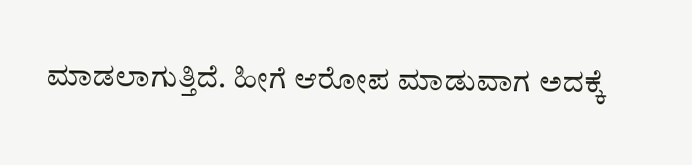ಮಾಡಲಾಗುತ್ತಿದೆ. ಹೀಗೆ ಆರೋಪ ಮಾಡುವಾಗ ಅದಕ್ಕೆ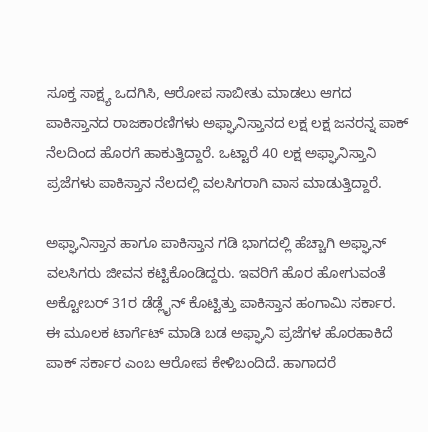ಸೂಕ್ತ ಸಾಕ್ಷ್ಯ ಒದಗಿಸಿ, ಆರೋಪ ಸಾಬೀತು ಮಾಡಲು ಆಗದ ಪಾಕಿಸ್ತಾನದ ರಾಜಕಾರಣಿಗಳು ಅಫ್ಘಾನಿಸ್ತಾನದ ಲಕ್ಷ ಲಕ್ಷ ಜನರನ್ನ ಪಾಕ್ ನೆಲದಿಂದ ಹೊರಗೆ ಹಾಕುತ್ತಿದ್ದಾರೆ. ಒಟ್ಟಾರೆ 40 ಲಕ್ಷ ಅಫ್ಘಾನಿಸ್ತಾನಿ ಪ್ರಜೆಗಳು ಪಾಕಿಸ್ತಾನ ನೆಲದಲ್ಲಿ ವಲಸಿಗರಾಗಿ ವಾಸ ಮಾಡುತ್ತಿದ್ದಾರೆ.

ಅಫ್ಘಾನಿಸ್ತಾನ ಹಾಗೂ ಪಾಕಿಸ್ತಾನ ಗಡಿ ಭಾಗದಲ್ಲಿ ಹೆಚ್ಚಾಗಿ ಅಫ್ಘಾನ್ ವಲಸಿಗರು ಜೀವನ ಕಟ್ಟಿಕೊಂಡಿದ್ದರು. ಇವರಿಗೆ ಹೊರ ಹೋಗುವಂತೆ ಅಕ್ಟೋಬರ್ 31ರ ಡೆಡ್ಲೈನ್ ಕೊಟ್ಟಿತ್ತು ಪಾಕಿಸ್ತಾನ ಹಂಗಾಮಿ ಸರ್ಕಾರ. ಈ ಮೂಲಕ ಟಾರ್ಗೆಟ್ ಮಾಡಿ ಬಡ ಅಫ್ಘಾನಿ ಪ್ರಜೆಗಳ ಹೊರಹಾಕಿದೆ ಪಾಕ್ ಸರ್ಕಾರ ಎಂಬ ಆರೋಪ ಕೇಳಿಬಂದಿದೆ. ಹಾಗಾದರೆ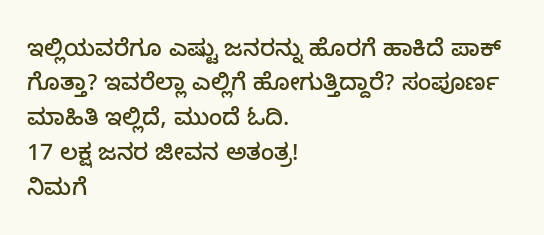ಇಲ್ಲಿಯವರೆಗೂ ಎಷ್ಟು ಜನರನ್ನು ಹೊರಗೆ ಹಾಕಿದೆ ಪಾಕ್ ಗೊತ್ತಾ? ಇವರೆಲ್ಲಾ ಎಲ್ಲಿಗೆ ಹೋಗುತ್ತಿದ್ದಾರೆ? ಸಂಪೂರ್ಣ ಮಾಹಿತಿ ಇಲ್ಲಿದೆ, ಮುಂದೆ ಓದಿ.
17 ಲಕ್ಷ ಜನರ ಜೀವನ ಅತಂತ್ರ!
ನಿಮಗೆ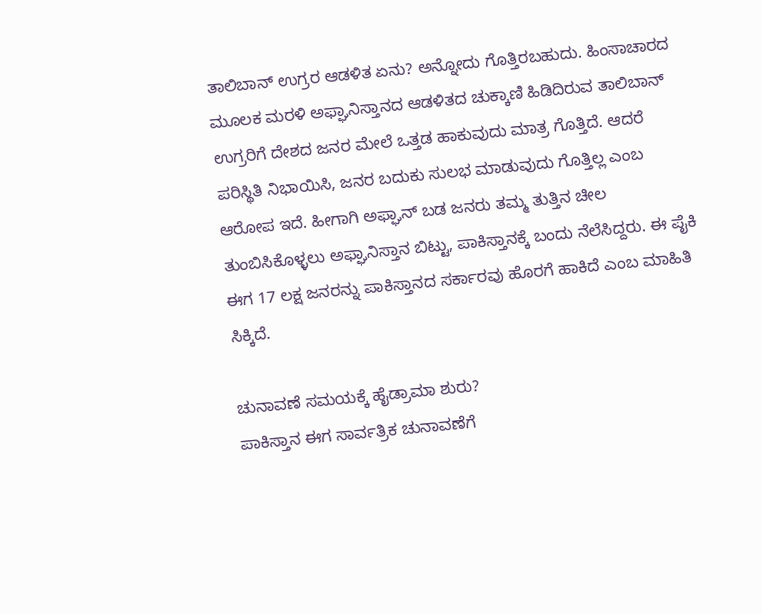ತಾಲಿಬಾನ್ ಉಗ್ರರ ಆಡಳಿತ ಏನು? ಅನ್ನೋದು ಗೊತ್ತಿರಬಹುದು. ಹಿಂಸಾಚಾರದ ಮೂಲಕ ಮರಳಿ ಅಫ್ಘಾನಿಸ್ತಾನದ ಆಡಳಿತದ ಚುಕ್ಕಾಣಿ ಹಿಡಿದಿರುವ ತಾಲಿಬಾನ್ ಉಗ್ರರಿಗೆ ದೇಶದ ಜನರ ಮೇಲೆ ಒತ್ತಡ ಹಾಕುವುದು ಮಾತ್ರ ಗೊತ್ತಿದೆ. ಆದರೆ ಪರಿಸ್ಥಿತಿ ನಿಭಾಯಿಸಿ, ಜನರ ಬದುಕು ಸುಲಭ ಮಾಡುವುದು ಗೊತ್ತಿಲ್ಲ ಎಂಬ ಆರೋಪ ಇದೆ. ಹೀಗಾಗಿ ಅಫ್ಘಾನ್ ಬಡ ಜನರು ತಮ್ಮ ತುತ್ತಿನ ಚೀಲ ತುಂಬಿಸಿಕೊಳ್ಳಲು ಅಫ್ಘಾನಿಸ್ತಾನ ಬಿಟ್ಟು, ಪಾಕಿಸ್ತಾನಕ್ಕೆ ಬಂದು ನೆಲೆಸಿದ್ದರು. ಈ ಪೈಕಿ ಈಗ 17 ಲಕ್ಷ ಜನರನ್ನು ಪಾಕಿಸ್ತಾನದ ಸರ್ಕಾರವು ಹೊರಗೆ ಹಾಕಿದೆ ಎಂಬ ಮಾಹಿತಿ ಸಿಕ್ಕಿದೆ.

ಚುನಾವಣೆ ಸಮಯಕ್ಕೆ ಹೈಡ್ರಾಮಾ ಶುರು?
ಪಾಕಿಸ್ತಾನ ಈಗ ಸಾರ್ವತ್ರಿಕ ಚುನಾವಣೆಗೆ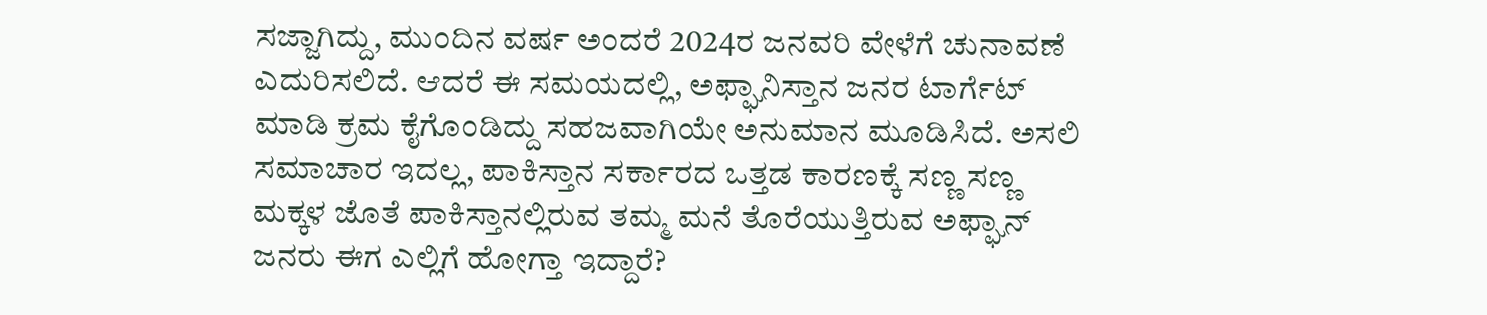ಸಜ್ಜಾಗಿದ್ದು, ಮುಂದಿನ ವರ್ಷ ಅಂದರೆ 2024ರ ಜನವರಿ ವೇಳೆಗೆ ಚುನಾವಣೆ ಎದುರಿಸಲಿದೆ. ಆದರೆ ಈ ಸಮಯದಲ್ಲಿ, ಅಫ್ಘಾನಿಸ್ತಾನ ಜನರ ಟಾರ್ಗೆಟ್ ಮಾಡಿ ಕ್ರಮ ಕೈಗೊಂಡಿದ್ದು ಸಹಜವಾಗಿಯೇ ಅನುಮಾನ ಮೂಡಿಸಿದೆ. ಅಸಲಿ ಸಮಾಚಾರ ಇದಲ್ಲ, ಪಾಕಿಸ್ತಾನ ಸರ್ಕಾರದ ಒತ್ತಡ ಕಾರಣಕ್ಕೆ ಸಣ್ಣ ಸಣ್ಣ ಮಕ್ಕಳ ಜೊತೆ ಪಾಕಿಸ್ತಾನಲ್ಲಿರುವ ತಮ್ಮ ಮನೆ ತೊರೆಯುತ್ತಿರುವ ಅಫ್ಘಾನ್ ಜನರು ಈಗ ಎಲ್ಲಿಗೆ ಹೋಗ್ತಾ ಇದ್ದಾರೆ?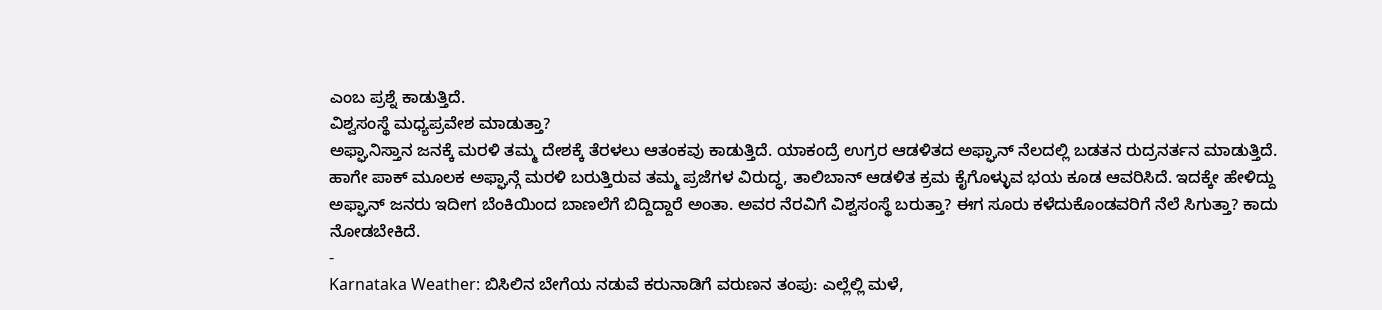ಎಂಬ ಪ್ರಶ್ನೆ ಕಾಡುತ್ತಿದೆ.
ವಿಶ್ವಸಂಸ್ಥೆ ಮಧ್ಯಪ್ರವೇಶ ಮಾಡುತ್ತಾ?
ಅಫ್ಘಾನಿಸ್ತಾನ ಜನಕ್ಕೆ ಮರಳಿ ತಮ್ಮ ದೇಶಕ್ಕೆ ತೆರಳಲು ಆತಂಕವು ಕಾಡುತ್ತಿದೆ. ಯಾಕಂದ್ರೆ ಉಗ್ರರ ಆಡಳಿತದ ಅಫ್ಘಾನ್ ನೆಲದಲ್ಲಿ ಬಡತನ ರುದ್ರನರ್ತನ ಮಾಡುತ್ತಿದೆ. ಹಾಗೇ ಪಾಕ್ ಮೂಲಕ ಅಫ್ಘಾನ್ಗೆ ಮರಳಿ ಬರುತ್ತಿರುವ ತಮ್ಮ ಪ್ರಜೆಗಳ ವಿರುದ್ಧ, ತಾಲಿಬಾನ್ ಆಡಳಿತ ಕ್ರಮ ಕೈಗೊಳ್ಳುವ ಭಯ ಕೂಡ ಆವರಿಸಿದೆ. ಇದಕ್ಕೇ ಹೇಳಿದ್ದು ಅಫ್ಘಾನ್ ಜನರು ಇದೀಗ ಬೆಂಕಿಯಿಂದ ಬಾಣಲೆಗೆ ಬಿದ್ದಿದ್ದಾರೆ ಅಂತಾ. ಅವರ ನೆರವಿಗೆ ವಿಶ್ವಸಂಸ್ಥೆ ಬರುತ್ತಾ? ಈಗ ಸೂರು ಕಳೆದುಕೊಂಡವರಿಗೆ ನೆಲೆ ಸಿಗುತ್ತಾ? ಕಾದು ನೋಡಬೇಕಿದೆ.
-
Karnataka Weather: ಬಿಸಿಲಿನ ಬೇಗೆಯ ನಡುವೆ ಕರುನಾಡಿಗೆ ವರುಣನ ತಂಪು: ಎಲ್ಲೆಲ್ಲಿ ಮಳೆ,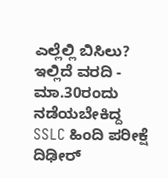ಎಲ್ಲೆಲ್ಲಿ ಬಿಸಿಲು? ಇಲ್ಲಿದೆ ವರದಿ -
ಮಾ.30ರಂದು ನಡೆಯಬೇಕಿದ್ದ SSLC ಹಿಂದಿ ಪರೀಕ್ಷೆ ದಿಢೀರ್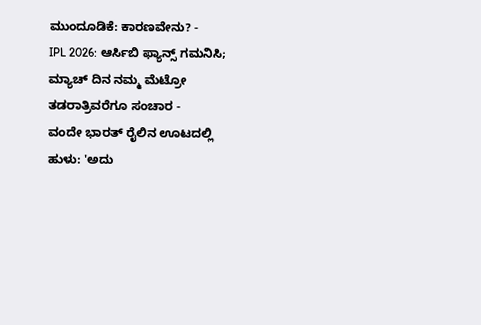ಮುಂದೂಡಿಕೆ: ಕಾರಣವೇನು? -
IPL 2026: ಆರ್ಸಿಬಿ ಫ್ಯಾನ್ಸ್ ಗಮನಿಸಿ; ಮ್ಯಾಚ್ ದಿನ ನಮ್ಮ ಮೆಟ್ರೋ ತಡರಾತ್ರಿವರೆಗೂ ಸಂಚಾರ -
ವಂದೇ ಭಾರತ್ ರೈಲಿನ ಊಟದಲ್ಲಿ ಹುಳು: 'ಅದು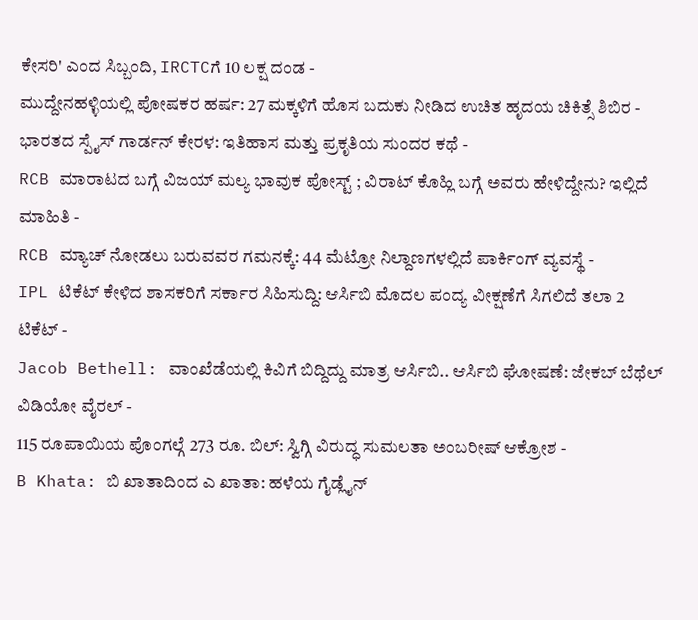ಕೇಸರಿ' ಎಂದ ಸಿಬ್ಬಂದಿ, IRCTCಗೆ 10 ಲಕ್ಷ ದಂಡ -
ಮುದ್ದೇನಹಳ್ಳಿಯಲ್ಲಿ ಪೋಷಕರ ಹರ್ಷ: 27 ಮಕ್ಕಳಿಗೆ ಹೊಸ ಬದುಕು ನೀಡಿದ ಉಚಿತ ಹೃದಯ ಚಿಕಿತ್ಸೆ ಶಿಬಿರ -
ಭಾರತದ ಸ್ಪೈಸ್ ಗಾರ್ಡನ್ ಕೇರಳ: ಇತಿಹಾಸ ಮತ್ತು ಪ್ರಕೃತಿಯ ಸುಂದರ ಕಥೆ -
RCB ಮಾರಾಟದ ಬಗ್ಗೆ ವಿಜಯ್ ಮಲ್ಯ ಭಾವುಕ ಪೋಸ್ಟ್ ; ವಿರಾಟ್ ಕೊಹ್ಲಿ ಬಗ್ಗೆ ಅವರು ಹೇಳಿದ್ದೇನು? ಇಲ್ಲಿದೆ ಮಾಹಿತಿ -
RCB ಮ್ಯಾಚ್ ನೋಡಲು ಬರುವವರ ಗಮನಕ್ಕೆ: 44 ಮೆಟ್ರೋ ನಿಲ್ದಾಣಗಳಲ್ಲಿದೆ ಪಾರ್ಕಿಂಗ್ ವ್ಯವಸ್ಥೆ -
IPL ಟಿಕೆಟ್ ಕೇಳಿದ ಶಾಸಕರಿಗೆ ಸರ್ಕಾರ ಸಿಹಿಸುದ್ದಿ: ಆರ್ಸಿಬಿ ಮೊದಲ ಪಂದ್ಯ ವೀಕ್ಷಣೆಗೆ ಸಿಗಲಿದೆ ತಲಾ 2 ಟಿಕೆಟ್ -
Jacob Bethell: ವಾಂಖೆಡೆಯಲ್ಲಿ ಕಿವಿಗೆ ಬಿದ್ದಿದ್ದು ಮಾತ್ರ ಆರ್ಸಿಬಿ.. ಆರ್ಸಿಬಿ ಘೋಷಣೆ: ಜೇಕಬ್ ಬೆಥೆಲ್ ವಿಡಿಯೋ ವೈರಲ್ -
115 ರೂಪಾಯಿಯ ಪೊಂಗಲ್ಗೆ 273 ರೂ. ಬಿಲ್: ಸ್ವಿಗ್ಗಿ ವಿರುದ್ಧ ಸುಮಲತಾ ಅಂಬರೀಷ್ ಆಕ್ರೋಶ -
B Khata: ಬಿ ಖಾತಾದಿಂದ ಎ ಖಾತಾ: ಹಳೆಯ ಗೈಡ್ಲೈನ್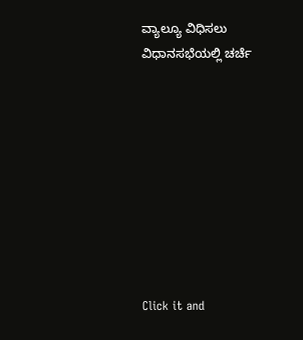ವ್ಯಾಲ್ಯೂ ವಿಧಿಸಲು ವಿಧಾನಸಭೆಯಲ್ಲಿ ಚರ್ಚೆ









Click it and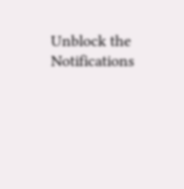Unblock the Notifications